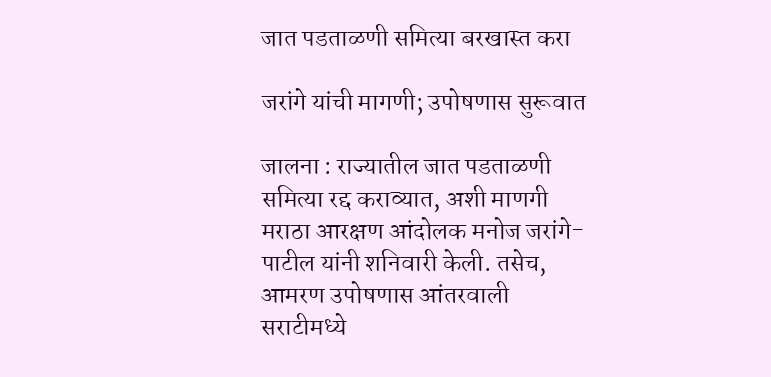जात पडताळणी समित्या बरखास्त करा

जरांगे यांची मागणी; उपोषणास सुरूवात

जालना : राज्यातील जात पडताळणी समित्या रद्द कराव्यात, अशी माणगी मराठा आरक्षण आंदोलक मनोज जरांगे-पाटील यांनी शनिवारी केली. तसेच, आमरण उपोषणास आंतरवाली सराटीमध्ये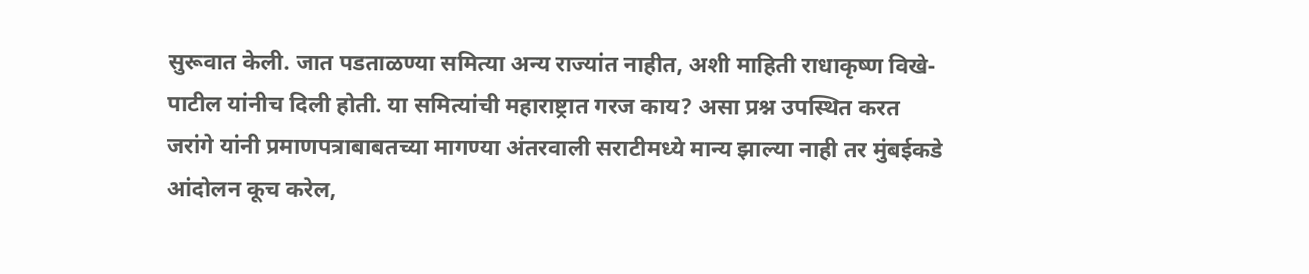सुरूवात केली. जात पडताळण्या समित्या अन्य राज्यांत नाहीत, अशी माहिती राधाकृष्ण विखे-पाटील यांनीच दिली होती. या समित्यांची महाराष्ट्रात गरज काय? असा प्रश्न उपस्थित करत जरांगे यांनी प्रमाणपत्राबाबतच्या मागण्या अंतरवाली सराटीमध्ये मान्य झाल्या नाही तर मुंबईकडे आंदोलन कूच करेल,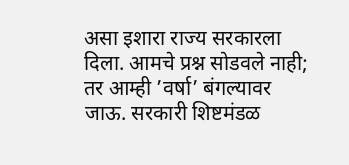असा इशारा राज्य सरकारला दिला. आमचे प्रश्न सोडवले नाही; तर आम्ही ’वर्षा’ बंगल्यावर जाऊ. सरकारी शिष्टमंडळ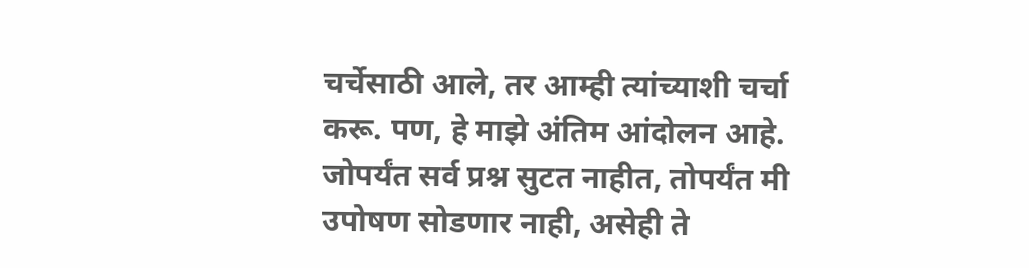चर्चेसाठी आले, तर आम्ही त्यांच्याशी चर्चा करू. पण, हे माझे अंतिम आंदोलन आहे. जोपर्यंत सर्व प्रश्न सुटत नाहीत, तोपर्यंत मी उपोषण सोडणार नाही, असेही ते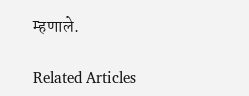म्हणाले.

Related Articles